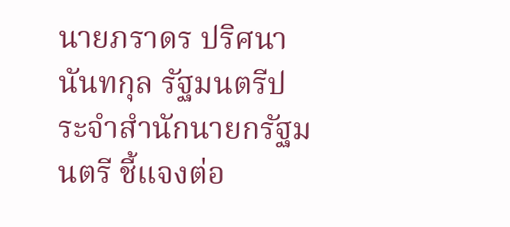นายภราดร ปริศนานันทกุล รัฐมนตรีประจำสำนักนายกรัฐมนตรี ชี้แจงต่อ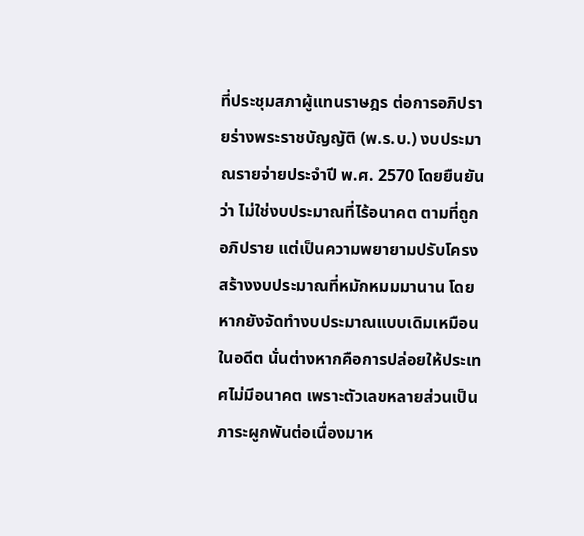ที่ประชุมสภาผู้แทนราษฎร ต่อการอภิปรายร่างพระราชบัญญัติ (พ.ร.บ.) งบประมาณรายจ่ายประจำปี พ.ศ. 2570 โดยยืนยันว่า ไม่ใช่งบประมาณที่ไร้อนาคต ตามที่ถูกอภิปราย แต่เป็นความพยายามปรับโครงสร้างงบประมาณที่หมักหมมมานาน โดยหากยังจัดทำงบประมาณแบบเดิมเหมือนในอดีต นั่นต่างหากคือการปล่อยให้ประเทศไม่มีอนาคต เพราะตัวเลขหลายส่วนเป็นภาระผูกพันต่อเนื่องมาห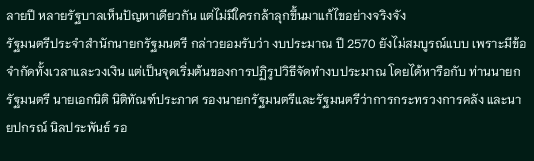ลายปี หลายรัฐบาลเห็นปัญหาเดียวกัน แต่ไม่มีใครกล้าลุกขึ้นมาแก้ไขอย่างจริงจัง
รัฐมนตรีประจำสำนักนายกรัฐมนตรี กล่าวยอมรับว่า งบประมาณ ปี 2570 ยังไม่สมบูรณ์แบบ เพราะมีข้อจำกัดทั้งเวลาและวงเงิน แต่เป็นจุดเริ่มต้นของการปฏิรูปวิธีจัดทำงบประมาณ โดยได้หารือกับ ท่านนายกรัฐมนตรี นายเอกนิติ นิติทัณฑ์ประภาศ รองนายกรัฐมนตรีและรัฐมนตรีว่าการกระทรวงการคลัง และนายปกรณ์ นิลประพันธ์ รอ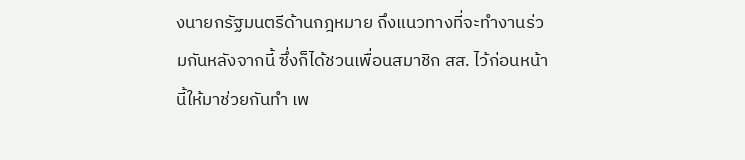งนายกรัฐมนตรีด้านกฎหมาย ถึงแนวทางที่จะทำงานร่วมกันหลังจากนี้ ซึ่งก็ได้ชวนเพื่อนสมาชิก สส. ไว้ก่อนหน้านี้ให้มาช่วยกันทำ เพ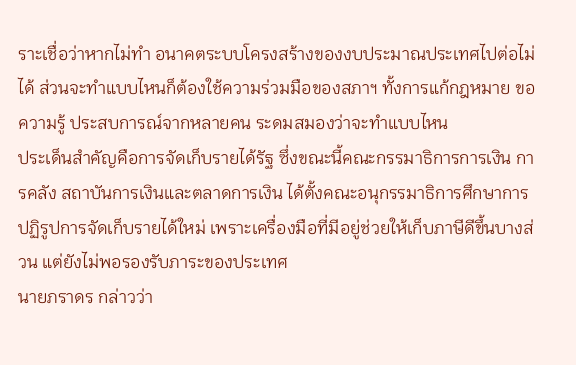ราะเชื่อว่าหากไม่ทำ อนาคตระบบโครงสร้างของงบประมาณประเทศไปต่อไม่ได้ ส่วนจะทำแบบไหนก็ต้องใช้ความร่วมมือของสภาฯ ทั้งการแก้กฎหมาย ขอความรู้ ประสบการณ์จากหลายคน ระดมสมองว่าจะทำแบบไหน
ประเด็นสำคัญคือการจัดเก็บรายได้รัฐ ซึ่งขณะนี้คณะกรรมาธิการการเงิน การคลัง สถาบันการเงินและตลาดการเงิน ได้ตั้งคณะอนุกรรมาธิการศึกษาการปฏิรูปการจัดเก็บรายได้ใหม่ เพราะเครื่องมือที่มีอยู่ช่วยให้เก็บภาษีดีขึ้นบางส่วน แต่ยังไม่พอรองรับภาระของประเทศ
นายภราดร กล่าวว่า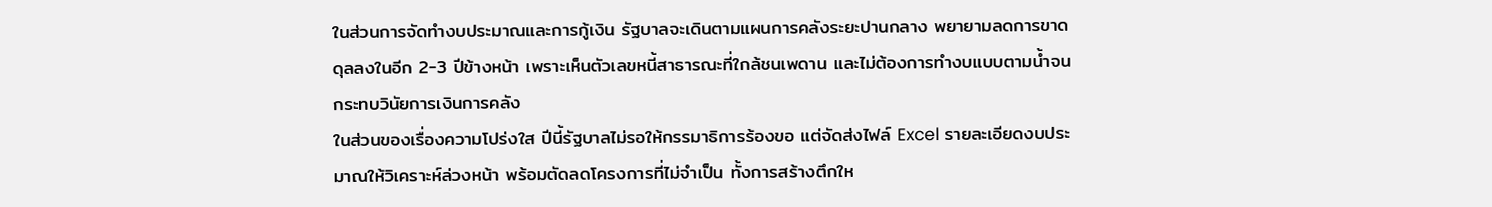ในส่วนการจัดทำงบประมาณและการกู้เงิน รัฐบาลจะเดินตามแผนการคลังระยะปานกลาง พยายามลดการขาดดุลลงในอีก 2-3 ปีข้างหน้า เพราะเห็นตัวเลขหนี้สาธารณะที่ใกล้ชนเพดาน และไม่ต้องการทำงบแบบตามน้ำจนกระทบวินัยการเงินการคลัง
ในส่วนของเรื่องความโปร่งใส ปีนี้รัฐบาลไม่รอให้กรรมาธิการร้องขอ แต่จัดส่งไฟล์ Excel รายละเอียดงบประมาณให้วิเคราะห์ล่วงหน้า พร้อมตัดลดโครงการที่ไม่จำเป็น ทั้งการสร้างตึกให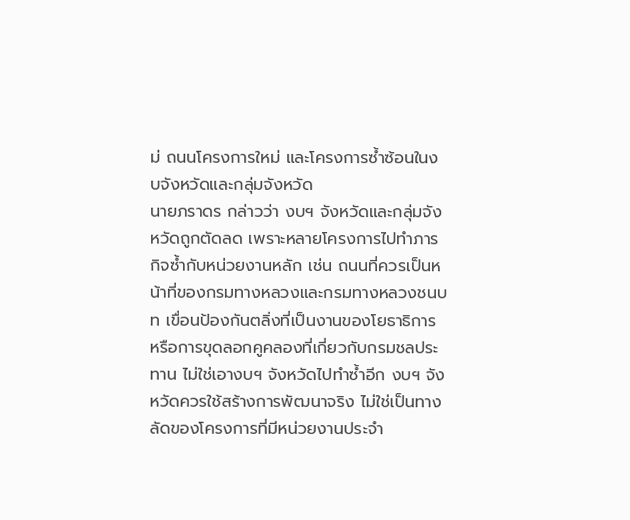ม่ ถนนโครงการใหม่ และโครงการซ้ำซ้อนในงบจังหวัดและกลุ่มจังหวัด
นายภราดร กล่าวว่า งบฯ จังหวัดและกลุ่มจังหวัดถูกตัดลด เพราะหลายโครงการไปทำภารกิจซ้ำกับหน่วยงานหลัก เช่น ถนนที่ควรเป็นหน้าที่ของกรมทางหลวงและกรมทางหลวงชนบท เขื่อนป้องกันตลิ่งที่เป็นงานของโยธาธิการ หรือการขุดลอกคูคลองที่เกี่ยวกับกรมชลประทาน ไม่ใช่เอางบฯ จังหวัดไปทำซ้ำอีก งบฯ จังหวัดควรใช้สร้างการพัฒนาจริง ไม่ใช่เป็นทางลัดของโครงการที่มีหน่วยงานประจำ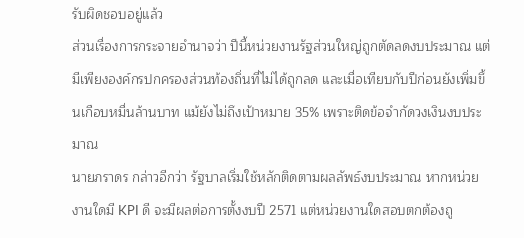รับผิดชอบอยู่แล้ว
ส่วนเรื่องการกระจายอำนาจว่า ปีนี้หน่วยงานรัฐส่วนใหญ่ถูกตัดลดงบประมาณ แต่มีเพียงองค์กรปกครองส่วนท้องถิ่นที่ไม่ได้ถูกลด และเมื่อเทียบกับปีก่อนยังเพิ่มขึ้นเกือบหมื่นล้านบาท แม้ยังไม่ถึงเป้าหมาย 35% เพราะติดข้อจำกัดวงเงินงบประมาณ
นายภราดร กล่าวอีกว่า รัฐบาลเริ่มใช้หลักติดตามผลลัพธ์งบประมาณ หากหน่วยงานใดมี KPI ดี จะมีผลต่อการตั้งงบปี 2571 แต่หน่วยงานใดสอบตกต้องถู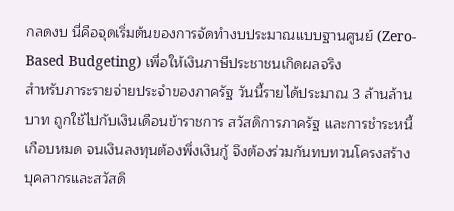กลดงบ นี่คือจุดเริ่มต้นของการจัดทำงบประมาณแบบฐานศูนย์ (Zero-Based Budgeting) เพื่อให้เงินภาษีประชาชนเกิดผลจริง
สำหรับภาระรายจ่ายประจำของภาครัฐ วันนี้รายได้ประมาณ 3 ล้านล้านบาท ถูกใช้ไปกับเงินเดือนข้าราชการ สวัสดิการภาครัฐ และการชำระหนี้เกือบหมด จนเงินลงทุนต้องพึ่งเงินกู้ จึงต้องร่วมกันทบทวนโครงสร้างบุคลากรและสวัสดิ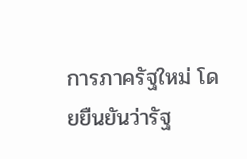การภาครัฐใหม่ โดยยืนยันว่ารัฐ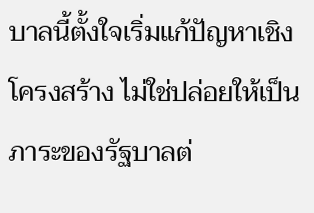บาลนี้ตั้งใจเริ่มแก้ปัญหาเชิงโครงสร้าง ไม่ใช่ปล่อยให้เป็นภาระของรัฐบาลต่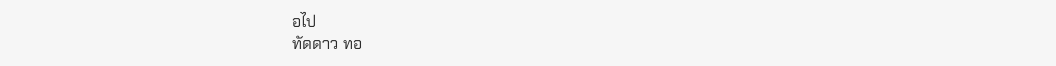อไป
ทัดดาว ทอ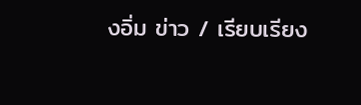งอิ่ม ข่าว / เรียบเรียง